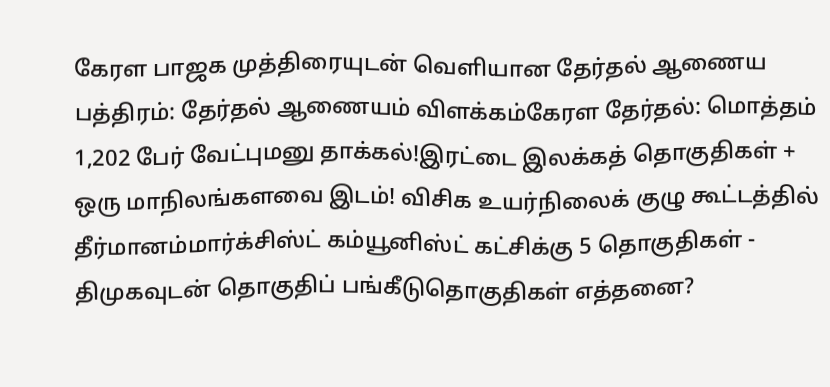கேரள பாஜக முத்திரையுடன் வெளியான தேர்தல் ஆணைய பத்திரம்: தேர்தல் ஆணையம் விளக்கம்கேரள தேர்தல்: மொத்தம் 1,202 பேர் வேட்புமனு தாக்கல்!இரட்டை இலக்கத் தொகுதிகள் + ஒரு மாநிலங்களவை இடம்! விசிக உயர்நிலைக் குழு கூட்டத்தில் தீர்மானம்மார்க்சிஸ்ட் கம்யூனிஸ்ட் கட்சிக்கு 5 தொகுதிகள் - திமுகவுடன் தொகுதிப் பங்கீடுதொகுதிகள் எத்தனை?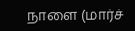நாளை (மார்ச்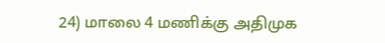24) மாலை 4 மணிக்கு அதிமுக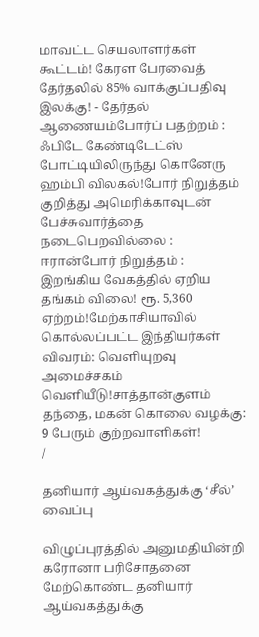மாவட்ட செயலாளர்கள் கூட்டம்! கேரள பேரவைத் தேர்தலில் 85% வாக்குப்பதிவு இலக்கு! - தேர்தல் ஆணையம்போர்ப் பதற்றம் : ஃபிடே கேண்டிடேட்ஸ் போட்டியிலிருந்து கொனேரு ஹம்பி விலகல்!போர் நிறுத்தம் குறித்து அமெரிக்காவுடன் பேச்சுவார்த்தை நடைபெறவில்லை : ஈரான்போர் நிறுத்தம் : இறங்கிய வேகத்தில் ஏறிய தங்கம் விலை! ரூ. 5,360 ஏற்றம்!மேற்காசியாவில் கொல்லப்பட்ட இந்தியர்கள் விவரம்: வெளியுறவு அமைச்சகம் வெளியீடு!சாத்தான்குளம் தந்தை, மகன் கொலை வழக்கு: 9 பேரும் குற்றவாளிகள்!
/

தனியார் ஆய்வகத்துக்கு ‘சீல்’ வைப்பு

விழுப்புரத்தில் அனுமதியின்றி கரோனா பரிசோதனை மேற்கொண்ட தனியார் ஆய்வகத்துக்கு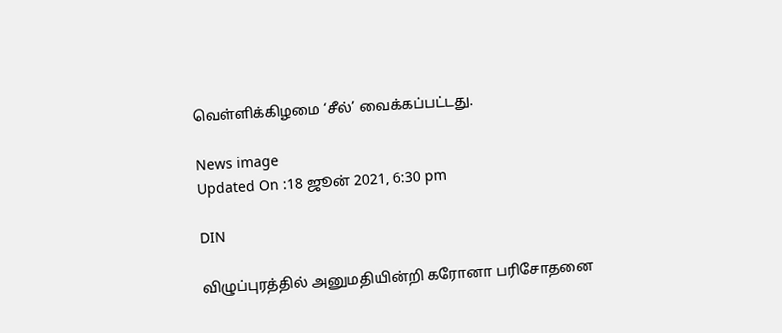வெள்ளிக்கிழமை ‘சீல்’ வைக்கப்பட்டது.

News image
Updated On :18 ஜூன் 2021, 6:30 pm

DIN

விழுப்புரத்தில் அனுமதியின்றி கரோனா பரிசோதனை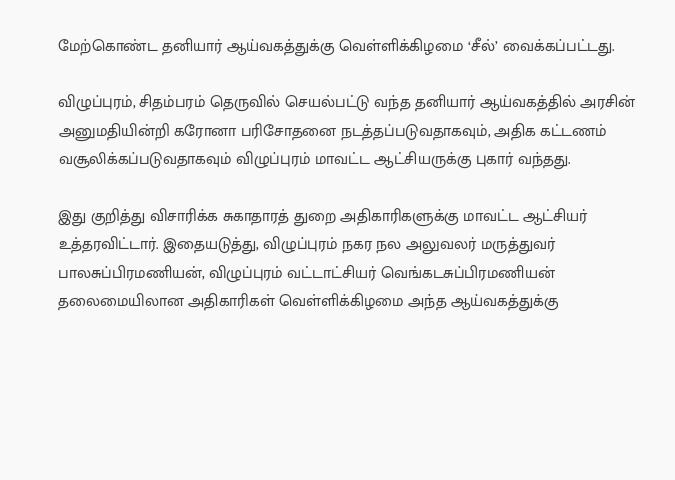மேற்கொண்ட தனியார் ஆய்வகத்துக்கு வெள்ளிக்கிழமை ‘சீல்’ வைக்கப்பட்டது.

விழுப்புரம், சிதம்பரம் தெருவில் செயல்பட்டு வந்த தனியார் ஆய்வகத்தில் அரசின் அனுமதியின்றி கரோனா பரிசோதனை நடத்தப்படுவதாகவும், அதிக கட்டணம் வசூலிக்கப்படுவதாகவும் விழுப்புரம் மாவட்ட ஆட்சியருக்கு புகார் வந்தது.

இது குறித்து விசாரிக்க சுகாதாரத் துறை அதிகாரிகளுக்கு மாவட்ட ஆட்சியர் உத்தரவிட்டார். இதையடுத்து, விழுப்புரம் நகர நல அலுவலர் மருத்துவர் பாலசுப்பிரமணியன், விழுப்புரம் வட்டாட்சியர் வெங்கடசுப்பிரமணியன் தலைமையிலான அதிகாரிகள் வெள்ளிக்கிழமை அந்த ஆய்வகத்துக்கு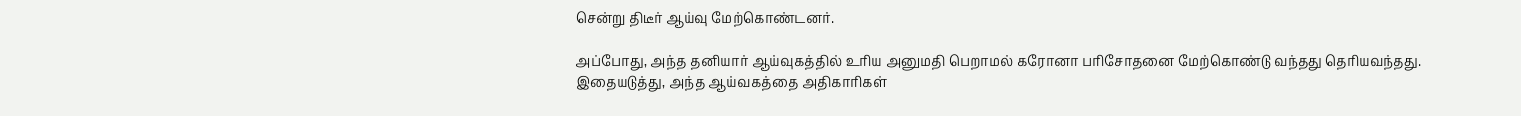சென்று திடீர் ஆய்வு மேற்கொண்டனர்.

அப்போது, அந்த தனியார் ஆய்வுகத்தில் உரிய அனுமதி பெறாமல் கரோனா பரிசோதனை மேற்கொண்டு வந்தது தெரியவந்தது. இதையடுத்து, அந்த ஆய்வகத்தை அதிகாரிகள்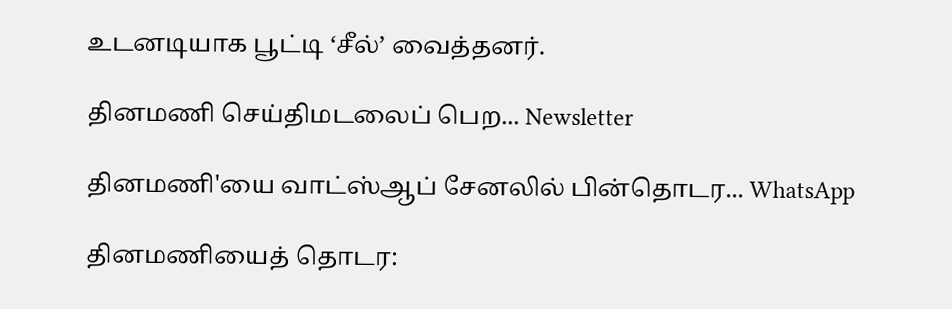உடனடியாக பூட்டி ‘சீல்’ வைத்தனர்.

தினமணி செய்திமடலைப் பெற... Newsletter

தினமணி'யை வாட்ஸ்ஆப் சேனலில் பின்தொடர... WhatsApp

தினமணியைத் தொடர: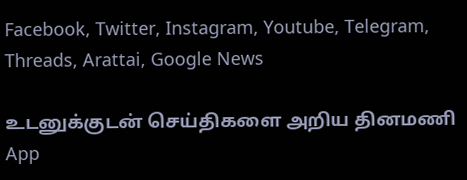Facebook, Twitter, Instagram, Youtube, Telegram, Threads, Arattai, Google News

உடனுக்குடன் செய்திகளை அறிய தினமணி App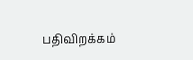பதிவிறக்கம்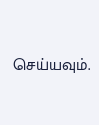செய்யவும்.